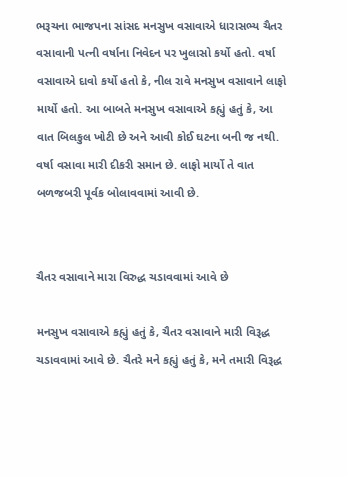ભરૂચના ભાજપના સાંસદ મનસુખ વસાવાએ ધારાસભ્ય ચૈતર વસાવાની પત્ની વર્ષાના નિવેદન પર ખુલાસો કર્યો હતો. વર્ષા વસાવાએ દાવો કર્યો હતો કે, નીલ રાવે મનસુખ વસાવાને લાફો માર્યો હતો. આ બાબતે મનસુખ વસાવાએ કહ્યું હતું કે, આ વાત બિલકુલ ખોટી છે અને આવી કોઈ ઘટના બની જ નથી. વર્ષા વસાવા મારી દીકરી સમાન છે. લાફો માર્યો તે વાત બળજબરી પૂર્વક બોલાવવામાં આવી છે.


ચૈતર વસાવાને મારા વિરુદ્ધ ચડાવવામાં આવે છે

મનસુખ વસાવાએ કહ્યું હતું કે, ચૈતર વસાવાને મારી વિરૂદ્ધ ચડાવવામાં આવે છે. ચૈતરે મને કહ્યું હતું કે, મને તમારી વિરૂદ્ધ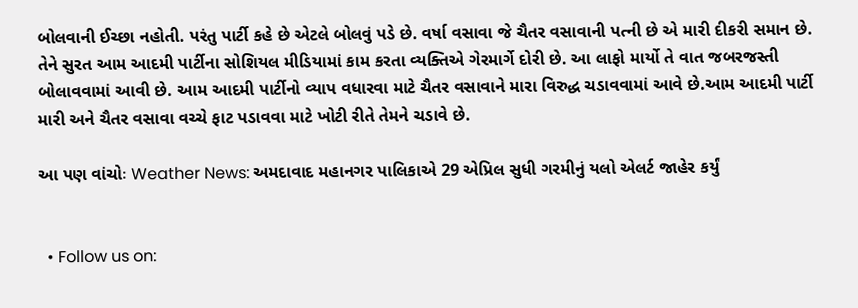બોલવાની ઈચ્છા નહોતી. પરંતુ પાર્ટી કહે છે એટલે બોલવું પડે છે. વર્ષા વસાવા જે ચૈતર વસાવાની પત્ની છે એ મારી દીકરી સમાન છે. તેને સુરત આમ આદમી પાર્ટીના સોશિયલ મીડિયામાં કામ કરતા વ્યક્તિએ ગેરમાર્ગે દોરી છે. આ લાફો માર્યો તે વાત જબરજસ્તી બોલાવવામાં આવી છે. આમ આદમી પાર્ટીનો વ્યાપ વધારવા માટે ચૈતર વસાવાને મારા વિરુદ્ધ ચડાવવામાં આવે છે.આમ આદમી પાર્ટી મારી અને ચૈતર વસાવા વચ્ચે ફાટ પડાવવા માટે ખોટી રીતે તેમને ચડાવે છે.

આ પણ વાંચોઃ Weather News: અમદાવાદ મહાનગર પાલિકાએ 29 એપ્રિલ સુધી ગરમીનું યલો એલર્ટ જાહેર કર્યું


  • Follow us on: